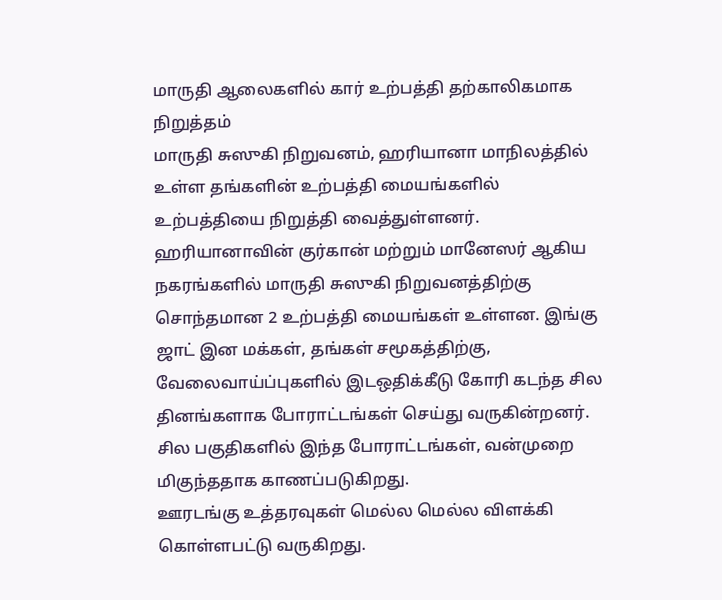மாருதி ஆலைகளில் கார் உற்பத்தி தற்காலிகமாக நிறுத்தம்
மாருதி சுஸுகி நிறுவனம், ஹரியானா மாநிலத்தில் உள்ள தங்களின் உற்பத்தி மையங்களில் உற்பத்தியை நிறுத்தி வைத்துள்ளனர்.
ஹரியானாவின் குர்கான் மற்றும் மானேஸர் ஆகிய நகரங்களில் மாருதி சுஸுகி நிறுவனத்திற்கு சொந்தமான 2 உற்பத்தி மையங்கள் உள்ளன. இங்கு ஜாட் இன மக்கள், தங்கள் சமூகத்திற்கு, வேலைவாய்ப்புகளில் இடஒதிக்கீடு கோரி கடந்த சில தினங்களாக போராட்டங்கள் செய்து வருகின்றனர். சில பகுதிகளில் இந்த போராட்டங்கள், வன்முறை மிகுந்ததாக காணப்படுகிறது.
ஊரடங்கு உத்தரவுகள் மெல்ல மெல்ல விளக்கி கொள்ளபட்டு வருகிறது.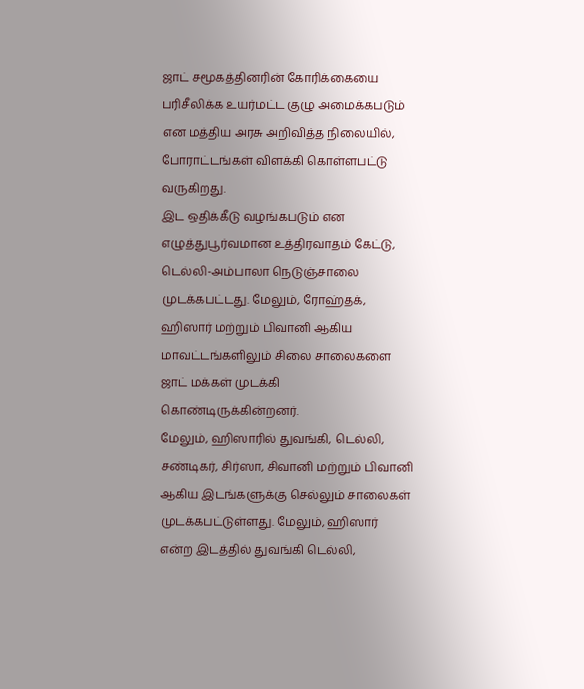ஜாட் சமூகத்தினரின் கோரிக்கையை பரிசீலிக்க உயர்மட்ட குழு அமைக்கபடும் என மத்திய அரசு அறிவித்த நிலையில், போராட்டங்கள் விளக்கி கொள்ளபட்டு வருகிறது.
இட ஒதிக்கீடு வழங்கபடும் என எழுத்துபூர்வமான உத்திரவாதம் கேட்டு, டெல்லி-அம்பாலா நெடுஞ்சாலை முடக்கபட்டது. மேலும், ரோஹ்தக், ஹிஸார் மற்றும் பிவானி ஆகிய மாவட்டங்களிலும் சிலை சாலைகளை ஜாட் மக்கள் முடக்கி கொண்டிருக்கின்றனர்.
மேலும், ஹிஸாரில் துவங்கி, டெல்லி, சண்டிகர், சிர்ஸா, சிவானி மற்றும் பிவானி ஆகிய இடங்களுக்கு செல்லும் சாலைகள் முடக்கபட்டுள்ளது. மேலும், ஹிஸார் என்ற இடத்தில் துவங்கி டெல்லி,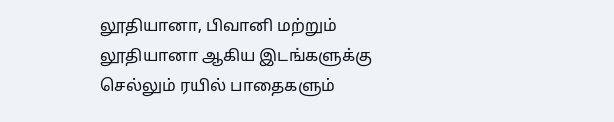லூதியானா, பிவானி மற்றும் லூதியானா ஆகிய இடங்களுக்கு செல்லும் ரயில் பாதைகளும்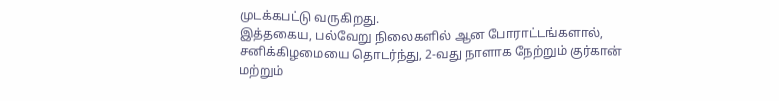முடக்கபட்டு வருகிறது.
இத்தகைய, பல்வேறு நிலைகளில் ஆன போராட்டங்களால், சனிக்கிழமையை தொடர்ந்து, 2-வது நாளாக நேற்றும் குர்கான் மற்றும்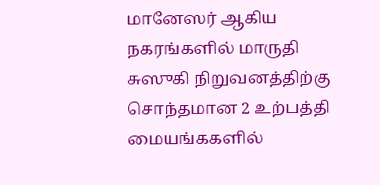மானேஸர் ஆகிய நகரங்களில் மாருதி சுஸுகி நிறுவனத்திற்கு சொந்தமான 2 உற்பத்தி மையங்ககளில்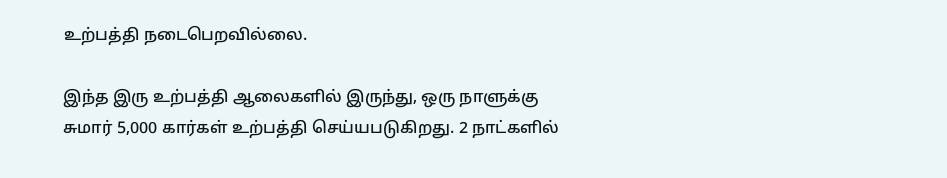உற்பத்தி நடைபெறவில்லை.

இந்த இரு உற்பத்தி ஆலைகளில் இருந்து, ஒரு நாளுக்கு சுமார் 5,000 கார்கள் உற்பத்தி செய்யபடுகிறது. 2 நாட்களில்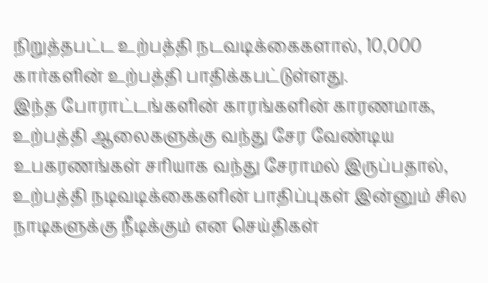நிறுத்தபட்ட உற்பத்தி நடவடிக்கைகளால், 10,000 கார்களின் உற்பத்தி பாதிக்கபட்டுள்ளது.
இந்த போராட்டங்களின் காரங்களின் காரணமாக, உற்பத்தி ஆலைகளுக்கு வந்து சேர வேண்டிய உபகரணங்கள் சரியாக வந்து சேராமல் இருப்பதால், உற்பத்தி நடிவடிக்கைகளின் பாதிப்புகள் இன்னும் சில நாடிகளுக்கு நீடிக்கும் என செய்திகள்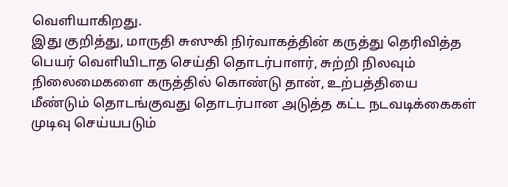வெளியாகிறது.
இது குறித்து, மாருதி சுஸுகி நிர்வாகத்தின் கருத்து தெரிவித்த பெயர் வெளியிடாத செய்தி தொடர்பாளர், சுற்றி நிலவும் நிலைமைகளை கருத்தில் கொண்டு தான், உற்பத்தியை மீண்டும் தொடங்குவது தொடர்பான அடுத்த கட்ட நடவடிக்கைகள் முடிவு செய்யபடும்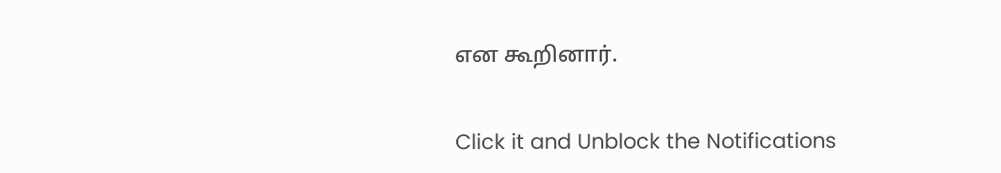என கூறினார்.


Click it and Unblock the Notifications